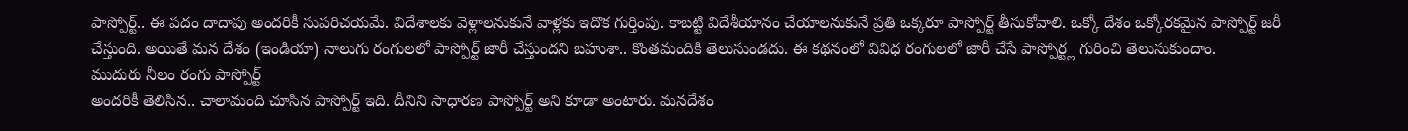పాస్పోర్ట్.. ఈ పదం దాదాపు అందరికీ సుపరిచయమే. విదేశాలకు వెళ్లాలనుకునే వాళ్లకు ఇదొక గుర్తింపు. కాబట్టి విదేశీయానం చేయాలనుకునే ప్రతి ఒక్కరూ పాస్పోర్ట్ తీసుకోవాలి. ఒక్కో దేశం ఒక్కోరకమైన పాస్పోర్ట్ జరీ చేస్తుంది. అయితే మన దేశం (ఇండియా) నాలుగు రంగులలో పాస్పోర్ట్ జారీ చేస్తుందని బహుశా.. కొంతమందికి తెలుసుండదు. ఈ కథనంలో వివిధ రంగులలో జారీ చేసే పాస్పోర్ట్ల గురించి తెలుసుకుందాం.
ముదురు నీలం రంగు పాస్పోర్ట్
అందరికీ తెలిసిన.. చాలామంది చూసిన పాస్పోర్ట్ ఇది. దీనిని సాధారణ పాస్పోర్ట్ అని కూడా అంటారు. మనదేశం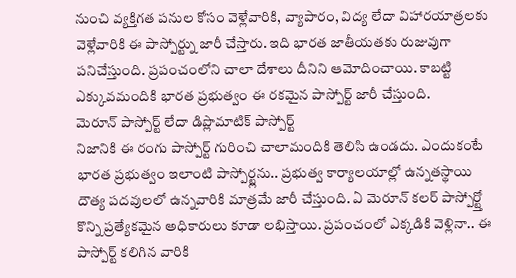నుంచి వ్యక్తిగత పనుల కోసం వెళ్లేవారికి, వ్యాపారం, విద్య లేదా విహారయాత్రలకు వెళ్లేవారికి ఈ పాస్పోర్ట్ను జారీ చేస్తారు. ఇది భారత జాతీయతకు రుజువుగా పనిచేస్తుంది. ప్రపంచంలోని చాలా దేశాలు దీనిని ఆమోదించాయి. కాబట్టి ఎక్కువమందికి భారత ప్రభుత్వం ఈ రకమైన పాస్పోర్ట్ జారీ చేస్తుంది.
మెరూన్ పాస్పోర్ట్ లేదా డిప్లొమాటిక్ పాస్పోర్ట్
నిజానికి ఈ రంగు పాస్పోర్ట్ గురించి చాలామందికి తెలిసి ఉండదు. ఎందుకంటే భారత ప్రభుత్వం ఇలాంటి పాస్పోర్ట్లను.. ప్రభుత్వ కార్యాలయాల్లో ఉన్నతస్థాయి దౌత్య పదవులలో ఉన్నవారికి మాత్రమే జారీ చేస్తుంది. ఏ మెరూన్ కలర్ పాస్పోర్ట్తో కొన్ని ప్రత్యేకమైన అధికారులు కూడా లభిస్తాయి. ప్రపంచంలో ఎక్కడికి వెళ్లినా.. ఈ పాస్పోర్ట్ కలిగిన వారికి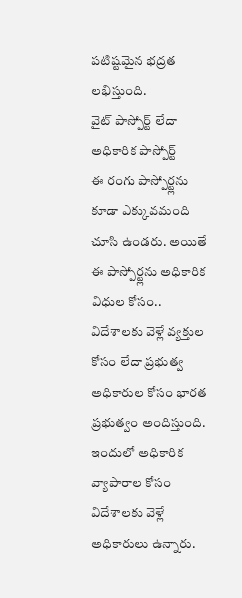పటిష్టమైన భద్రత లభిస్తుంది.
వైట్ పాస్పోర్ట్ లేదా అధికారిక పాస్పోర్ట్
ఈ రంగు పాస్పోర్ట్లను కూడా ఎక్కువమంది చూసి ఉండరు. అయితే ఈ పాస్పోర్ట్లను అధికారిక విధుల కోసం.. విదేశాలకు వెళ్లే వ్యక్తుల కోసం లేదా ప్రభుత్వ అధికారుల కోసం భారత ప్రభుత్వం అందిస్తుంది. ఇందులో అధికారిక వ్యాపారాల కోసం విదేశాలకు వెళ్లే అధికారులు ఉన్నారు.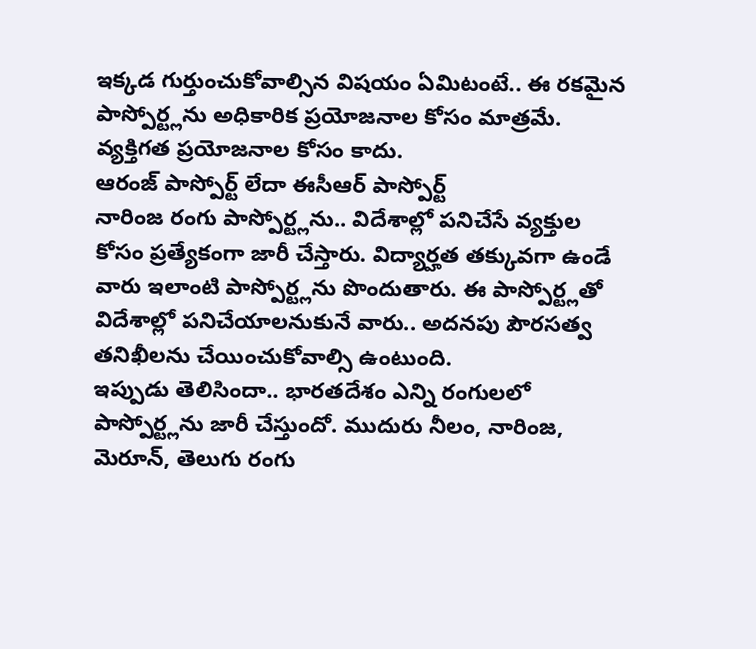ఇక్కడ గుర్తుంచుకోవాల్సిన విషయం ఏమిటంటే.. ఈ రకమైన పాస్పోర్ట్లను అధికారిక ప్రయోజనాల కోసం మాత్రమే. వ్యక్తిగత ప్రయోజనాల కోసం కాదు.
ఆరంజ్ పాస్పోర్ట్ లేదా ఈసీఆర్ పాస్పోర్ట్
నారింజ రంగు పాస్పోర్ట్లను.. విదేశాల్లో పనిచేసే వ్యక్తుల కోసం ప్రత్యేకంగా జారీ చేస్తారు. విద్యార్హత తక్కువగా ఉండే వారు ఇలాంటి పాస్పోర్ట్లను పొందుతారు. ఈ పాస్పోర్ట్లతో విదేశాల్లో పనిచేయాలనుకునే వారు.. అదనపు పౌరసత్వ తనిఖీలను చేయించుకోవాల్సి ఉంటుంది.
ఇప్పుడు తెలిసిందా.. భారతదేశం ఎన్ని రంగులలో పాస్పోర్ట్లను జారీ చేస్తుందో. ముదురు నీలం, నారింజ, మెరూన్, తెలుగు రంగు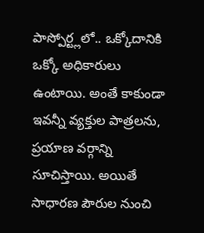పాస్పోర్ట్లలో.. ఒక్కోదానికి ఒక్కో అధికారులు ఉంటాయి. అంతే కాకుండా ఇవన్నీ వ్యక్తుల పాత్రలను, ప్రయాణ వర్గాన్ని సూచిస్తాయి. అయితే సాధారణ పౌరుల నుంచి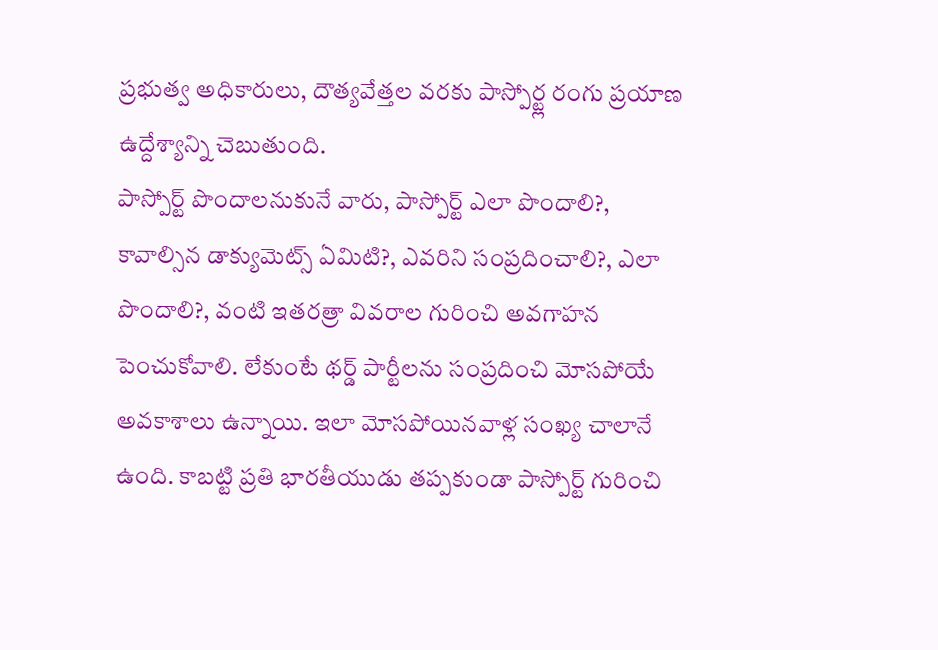ప్రభుత్వ అధికారులు, దౌత్యవేత్తల వరకు పాస్పోర్ట్ల రంగు ప్రయాణ ఉద్దేశ్యాన్ని చెబుతుంది.
పాస్పోర్ట్ పొందాలనుకునే వారు, పాస్పోర్ట్ ఎలా పొందాలి?, కావాల్సిన డాక్యుమెట్స్ ఏమిటి?, ఎవరిని సంప్రదించాలి?, ఎలా పొందాలి?, వంటి ఇతరత్రా వివరాల గురించి అవగాహన పెంచుకోవాలి. లేకుంటే థర్డ్ పార్టీలను సంప్రదించి మోసపోయే అవకాశాలు ఉన్నాయి. ఇలా మోసపోయినవాళ్ల సంఖ్య చాలానే ఉంది. కాబట్టి ప్రతి భారతీయుడు తప్పకుండా పాస్పోర్ట్ గురించి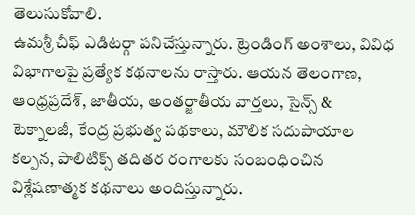తెలుసుకోవాలి.
ఉమశ్రీ చీఫ్ ఎడిటర్గా పనిచేస్తున్నారు. ట్రెండింగ్ అంశాలు, వివిధ విభాగాలపై ప్రత్యేక కథనాలను రాస్తారు. ఆయన తెలంగాణ, ఆంధ్రప్రదేశ్, జాతీయ, అంతర్జాతీయ వార్తలు, సైన్స్ & టెక్నాలజీ, కేంద్ర ప్రభుత్వ పథకాలు, మౌలిక సదుపాయాల కల్పన, పాలిటిక్స్ తదితర రంగాలకు సంబంధించిన విశ్లేషణాత్మక కథనాలు అందిస్తున్నారు.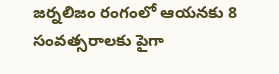జర్నలిజం రంగంలో ఆయనకు 8 సంవత్సరాలకు పైగా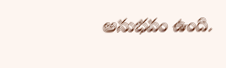అనుభవం ఉంది.